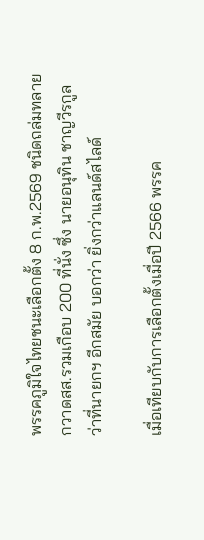พรรคภูมิใจไทยชนะเลือกตั้ง 8 ก.พ.2569 ชนิดถล่มทลาย กวาดสส.รวมเกือบ 200 ที่นั่ง ซึ่ง นายอนุทิน ชาญวีรกูล ว่าที่นายกฯ อีกสมัย บอกว่า ยิ่งกว่าแลนด์สไลด์

เมื่อเทียบกับการเลือกตั้งเมื่อปี 2566 พรรค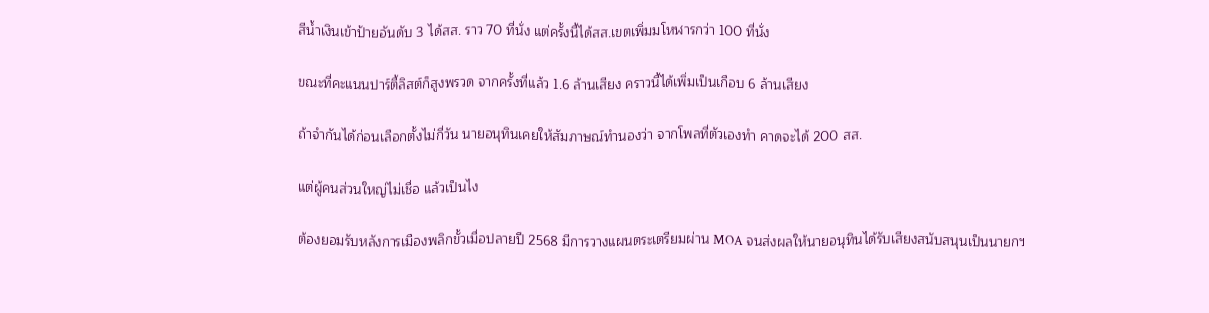สีน้ำเงินเข้าป้ายอันดับ 3 ได้สส. ราว 70 ที่นั่ง แต่ครั้งนี้ได้สส.เขตเพิ่มมโหฬารกว่า 100 ที่นั่ง

ขณะที่คะแนนปาร์ตี้ลิสต์ก็สูงพรวด จากครั้งที่แล้ว 1.6 ล้านเสียง คราวนี้ได้เพิ่มเป็นเกือบ 6 ล้านเสียง

ถ้าจำกันได้ก่อนเลือกตั้งไม่กี่วัน นายอนุทินเคยให้สัมภาษณ์ทำนองว่า จากโพลที่ตัวเองทำ คาดจะได้ 200 สส.

แต่ผู้คนส่วนใหญ่ไม่เชื่อ แล้วเป็นไง

ต้องยอมรับหลังการเมืองพลิกขั้วเมื่อปลายปี 2568 มีการวางแผนตระเตรียมผ่าน MOA จนส่งผลให้นายอนุทินได้รับเสียงสนับสนุนเป็นนายกฯ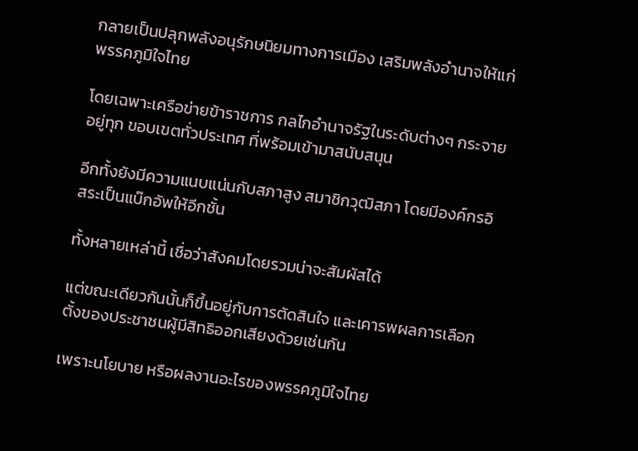กลายเป็นปลุกพลังอนุรักษนิยมทางการเมือง เสริมพลังอำนาจให้แก่พรรคภูมิใจไทย

โดยเฉพาะเครือข่ายข้าราชการ กลไกอำนาจรัฐในระดับต่างๆ กระจายอยู่ทุก ขอบเขตทั่วประเทศ ที่พร้อมเข้ามาสนับสนุน

อีกทั้งยังมีความแนบแน่นกับสภาสูง สมาชิกวุฒิสภา โดยมีองค์กรอิสระเป็นแบ๊กอัพให้อีกชั้น

ทั้งหลายเหล่านี้ เชื่อว่าสังคมโดยรวมน่าจะสัมผัสได้

แต่ขณะเดียวกันนั้นก็ขึ้นอยู่กับการตัดสินใจ และเคารพผลการเลือกตั้งของประชาชนผู้มีสิทธิออกเสียงด้วยเช่นกัน

เพราะนโยบาย หรือผลงานอะไรของพรรคภูมิใจไทย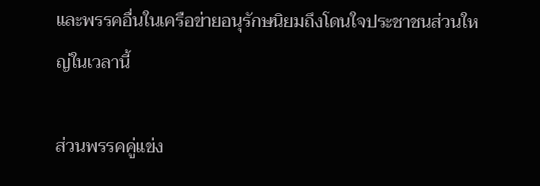และพรรคอื่นในเครือข่ายอนุรักษนิยมถึงโดนใจประชาชนส่วนใหญ่ในเวลานี้

ส่วนพรรคคู่แข่ง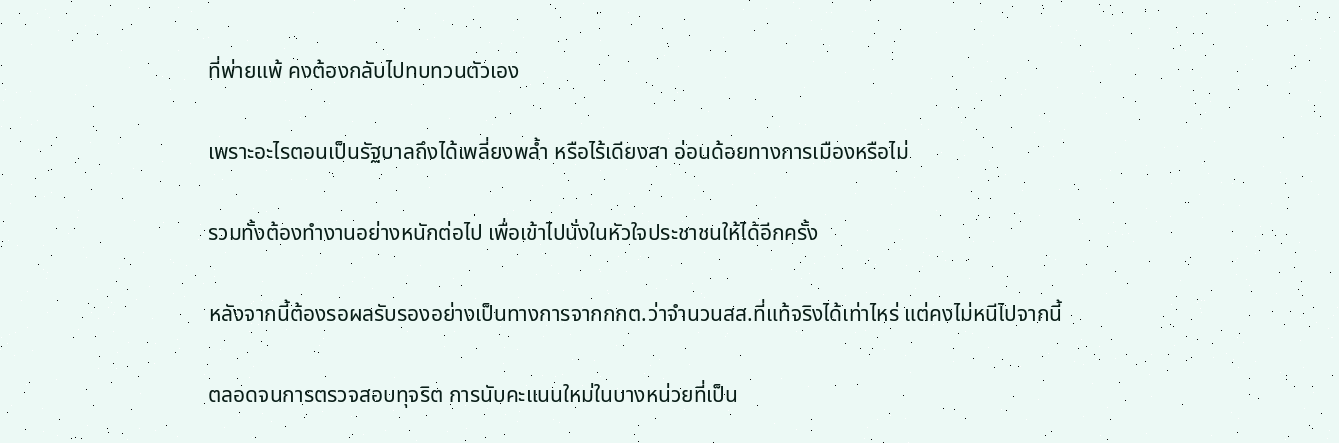ที่พ่ายแพ้ คงต้องกลับไปทบทวนตัวเอง

เพราะอะไรตอนเป็นรัฐบาลถึงได้เพลี่ยงพล้ำ หรือไร้เดียงสา อ่อนด้อยทางการเมืองหรือไม่

รวมทั้งต้องทำงานอย่างหนักต่อไป เพื่อเข้าไปนั่งในหัวใจประชาชนให้ได้อีกครั้ง

หลังจากนี้ต้องรอผลรับรองอย่างเป็นทางการจากกกต.ว่าจำนวนสส.ที่แท้จริงได้เท่าไหร่ แต่คงไม่หนีไปจากนี้

ตลอดจนการตรวจสอบทุจริต การนับคะแนนใหม่ในบางหน่วยที่เป็น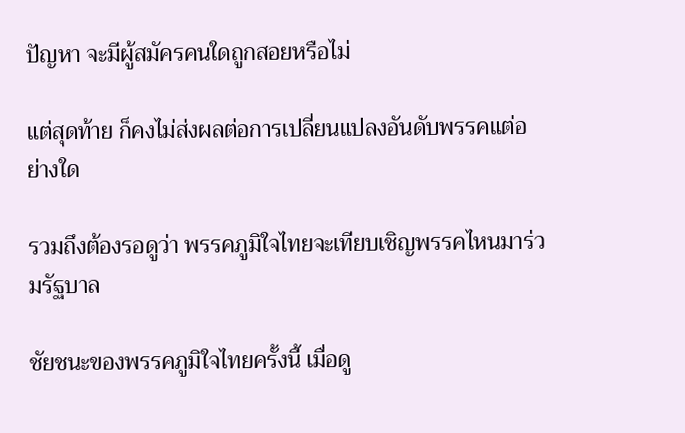ปัญหา จะมีผู้สมัครคนใดถูกสอยหรือไม่

แต่สุดท้าย ก็คงไม่ส่งผลต่อการเปลี่ยนแปลงอันดับพรรคแต่อย่างใด

รวมถึงต้องรอดูว่า พรรคภูมิใจไทยจะเทียบเชิญพรรคไหนมาร่วมรัฐบาล

ชัยชนะของพรรคภูมิใจไทยครั้งนี้ เมื่อดู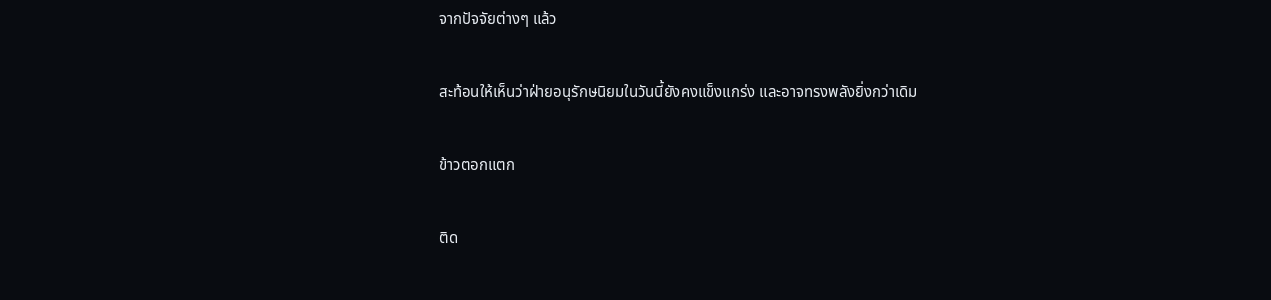จากปัจจัยต่างๆ แล้ว

สะท้อนให้เห็นว่าฝ่ายอนุรักษนิยมในวันนี้ยังคงแข็งแกร่ง และอาจทรงพลังยิ่งกว่าเดิม

ข้าวตอกแตก

ติด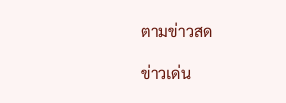ตามข่าวสด

ข่าวเด่น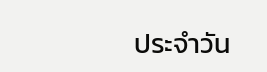ประจำวัน